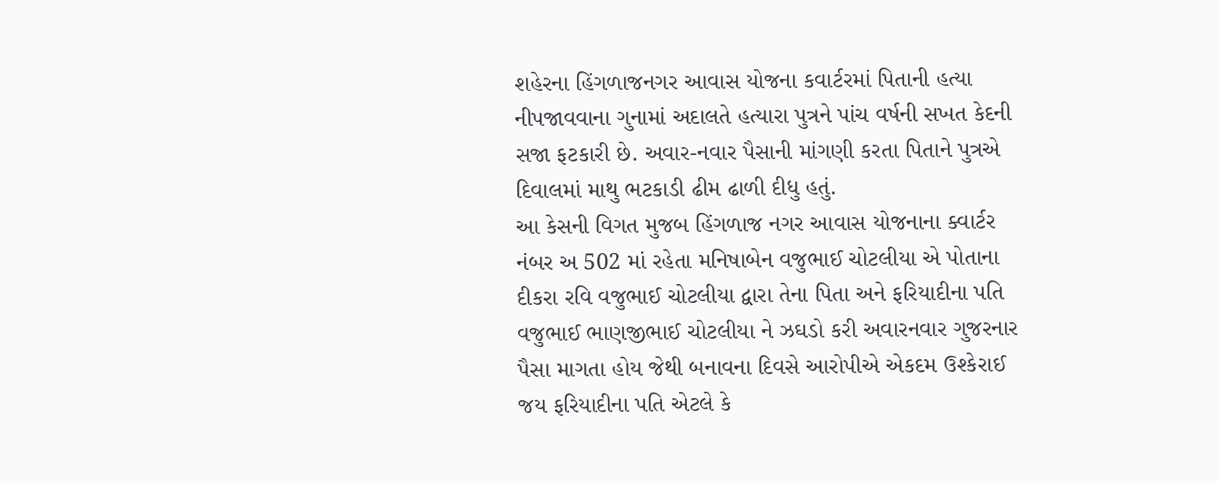શહેરના હિંગળાજનગર આવાસ યોજના કવાર્ટરમાં પિતાની હત્યા નીપજાવવાના ગુનામાં અદાલતે હત્યારા પુત્રને પાંચ વર્ષની સખત કેદની સજા ફટકારી છે. અવાર-નવાર પૈસાની માંગણી કરતા પિતાને પુત્રએ દિવાલમાં માથુ ભટકાડી ઢીમ ઢાળી દીધુ હતું.
આ કેસની વિગત મુજબ હિંગળાજ નગર આવાસ યોજનાના ક્વાર્ટર નંબર અ 502 માં રહેતા મનિષાબેન વજુભાઈ ચોટલીયા એ પોતાના દીકરા રવિ વજુભાઈ ચોટલીયા દ્વારા તેના પિતા અને ફરિયાદીના પતિ વજુભાઈ ભાણજીભાઈ ચોટલીયા ને ઝઘડો કરી અવારનવાર ગુજરનાર પૈસા માગતા હોય જેથી બનાવના દિવસે આરોપીએ એકદમ ઉશ્કેરાઈ જય ફરિયાદીના પતિ એટલે કે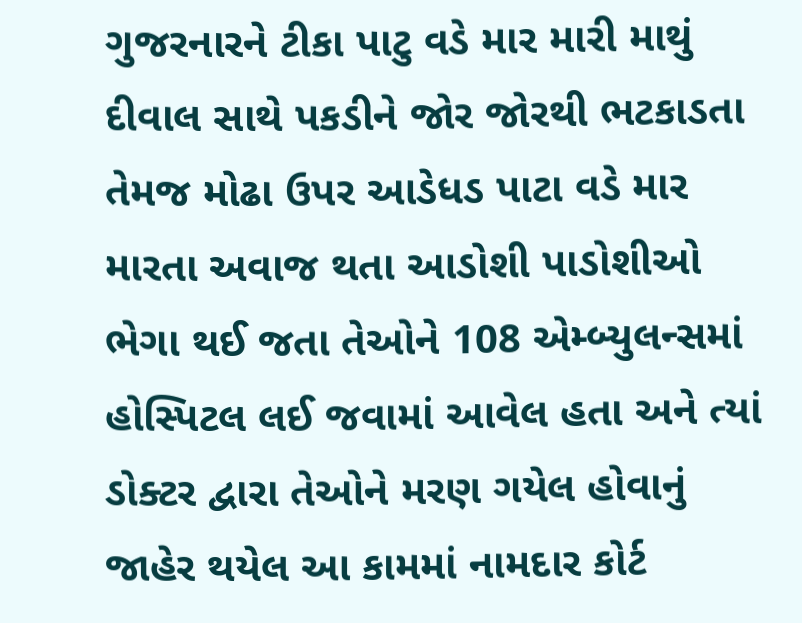ગુજરનારને ટીકા પાટુ વડે માર મારી માથું દીવાલ સાથે પકડીને જોર જોરથી ભટકાડતા તેમજ મોઢા ઉપર આડેધડ પાટા વડે માર મારતા અવાજ થતા આડોશી પાડોશીઓ ભેગા થઈ જતા તેઓને 108 એમ્બ્યુલન્સમાં હોસ્પિટલ લઈ જવામાં આવેલ હતા અને ત્યાં ડોક્ટર દ્વારા તેઓને મરણ ગયેલ હોવાનું જાહેર થયેલ આ કામમાં નામદાર કોર્ટ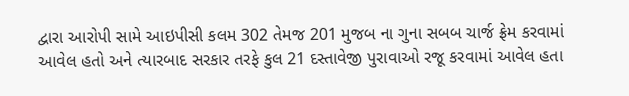દ્વારા આરોપી સામે આઇપીસી કલમ 302 તેમજ 201 મુજબ ના ગુના સબબ ચાર્જ ફ્રેમ કરવામાં આવેલ હતો અને ત્યારબાદ સરકાર તરફે કુલ 21 દસ્તાવેજી પુરાવાઓ રજૂ કરવામાં આવેલ હતા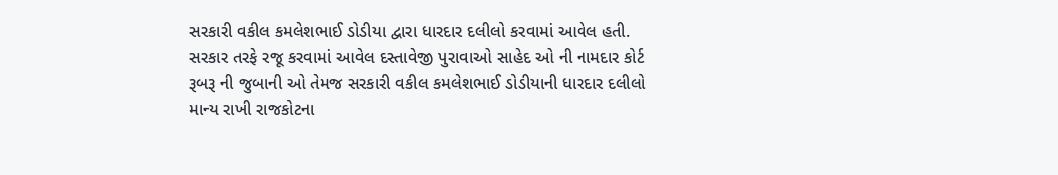સરકારી વકીલ કમલેશભાઈ ડોડીયા દ્વારા ધારદાર દલીલો કરવામાં આવેલ હતી.
સરકાર તરફે રજૂ કરવામાં આવેલ દસ્તાવેજી પુરાવાઓ સાહેદ ઓ ની નામદાર કોર્ટ રૂબરૂ ની જુબાની ઓ તેમજ સરકારી વકીલ કમલેશભાઈ ડોડીયાની ધારદાર દલીલો માન્ય રાખી રાજકોટના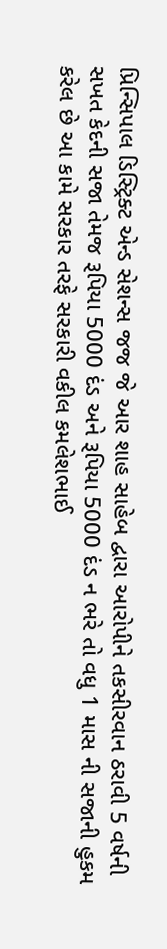પ્રિન્સિપાલ ડિસ્ટ્રિક્ટ એન્ડ સેશન્સ જજ જે આર શાહ સાહેબ દ્વારા આરોપીને તકસીરવાન ઠરાવી 5 વર્ષની સખત કેદની સજા તેમજ રૂપિયા 5000 દંડ અને રૂપિયા 5000 દંડ ન ભરે તો વધુ 1 માસ ની સજાની હુકમ કરેલ છે આ કામે સરકાર તરફે સરકારી વકીલ કમલેશભાઈ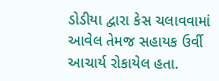ડોડીયા દ્વારા કેસ ચલાવવામાં આવેલ તેમજ સહાયક ઉર્વી આચાર્ય રોકાયેલ હતા.